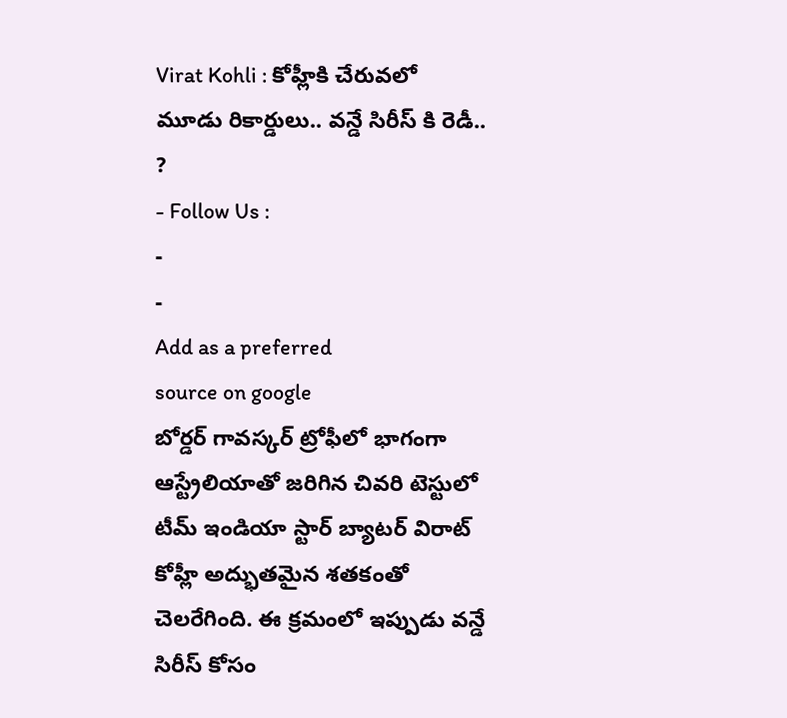Virat Kohli : కోహ్లీకి చేరువలో మూడు రికార్డులు.. వన్డే సిరీస్ కి రెడీ.. ?
- Follow Us :
-
-
Add as a preferred
source on google
బోర్డర్ గావస్కర్ ట్రోఫీలో భాగంగా ఆస్ట్రేలియాతో జరిగిన చివరి టెస్టులో టీమ్ ఇండియా స్టార్ బ్యాటర్ విరాట్ కోహ్లీ అద్భుతమైన శతకంతో చెలరేగింది. ఈ క్రమంలో ఇప్పుడు వన్డే సిరీస్ కోసం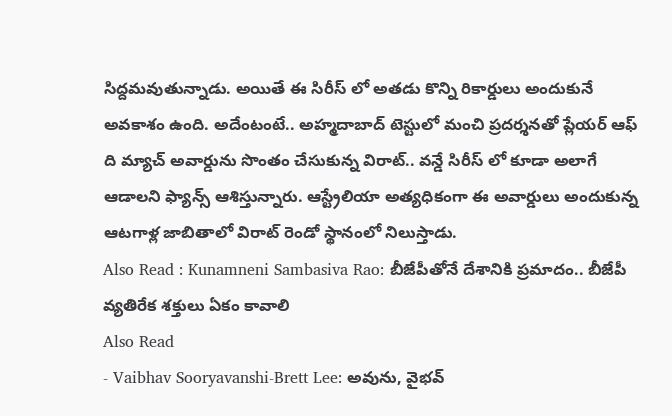సిద్దమవుతున్నాడు. అయితే ఈ సిరీస్ లో అతడు కొన్ని రికార్డులు అందుకునే అవకాశం ఉంది. అదేంటంటే.. అహ్మదాబాద్ టెస్టులో మంచి ప్రదర్శనతో ప్లేయర్ ఆఫ్ ది మ్యాచ్ అవార్డును సొంతం చేసుకున్న విరాట్.. వన్డే సిరీస్ లో కూడా అలాగే ఆడాలని ఫ్యాన్స్ ఆశిస్తున్నారు. ఆస్ట్రేలియా అత్యధికంగా ఈ అవార్డులు అందుకున్న ఆటగాళ్ల జాబితాలో విరాట్ రెండో స్థానంలో నిలుస్తాడు.
Also Read : Kunamneni Sambasiva Rao: బీజేపీతోనే దేశానికి ప్రమాదం.. బీజేపీ వ్యతిరేక శక్తులు ఏకం కావాలి
Also Read
- Vaibhav Sooryavanshi-Brett Lee: అవును, వైభవ్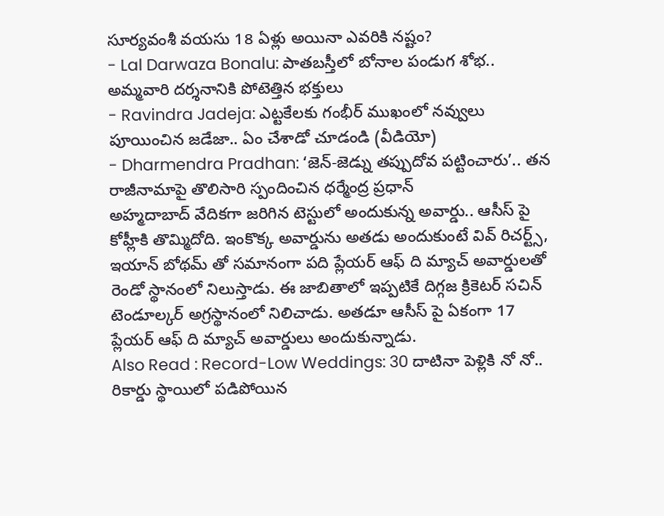సూర్యవంశీ వయసు 18 ఏళ్లు అయినా ఎవరికి నష్టం?
- Lal Darwaza Bonalu: పాతబస్తీలో బోనాల పండుగ శోభ.. అమ్మవారి దర్శనానికి పోటెత్తిన భక్తులు
- Ravindra Jadeja: ఎట్టకేలకు గంభీర్ ముఖంలో నవ్వులు పూయించిన జడేజా.. ఏం చేశాడో చూడండి (వీడియో)
- Dharmendra Pradhan: ‘జెన్-జెడ్ను తప్పుదోవ పట్టించారు’.. తన రాజీనామాపై తొలిసారి స్పందించిన ధర్మేంద్ర ప్రధాన్
అహ్మదాబాద్ వేదికగా జరిగిన టెస్టులో అందుకున్న అవార్డు.. ఆసీస్ పై కోహ్లీకి తొమ్మిదోది. ఇంకొక్క అవార్డును అతడు అందుకుంటే వివ్ రిచర్ట్స్, ఇయాన్ బోథమ్ తో సమానంగా పది ప్లేయర్ ఆఫ్ ది మ్యాచ్ అవార్డులతో రెండో స్థానంలో నిలుస్తాడు. ఈ జాబితాలో ఇప్పటికే దిగ్గజ క్రికెటర్ సచిన్ టెండూల్కర్ అగ్రస్థానంలో నిలిచాడు. అతడూ ఆసీస్ పై ఏకంగా 17 ప్లేయర్ ఆఫ్ ది మ్యాచ్ అవార్డులు అందుకున్నాడు.
Also Read : Record-Low Weddings: 30 దాటినా పెళ్లికి నో నో.. రికార్డు స్థాయిలో పడిపోయిన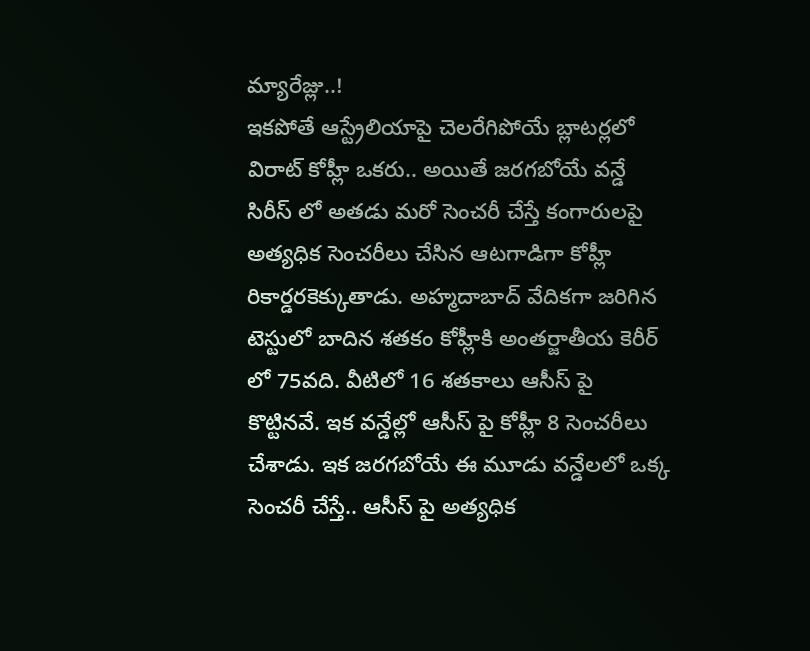మ్యారేజ్లు..!
ఇకపోతే ఆస్ట్రేలియాపై చెలరేగిపోయే బ్లాటర్లలో విరాట్ కోహ్లీ ఒకరు.. అయితే జరగబోయే వన్డే సిరీస్ లో అతడు మరో సెంచరీ చేస్తే కంగారులపై అత్యధిక సెంచరీలు చేసిన ఆటగాడిగా కోహ్లీ రికార్డరకెక్కుతాడు. అహ్మదాబాద్ వేదికగా జరిగిన టెస్టులో బాదిన శతకం కోహ్లీకి అంతర్జాతీయ కెరీర్ లో 75వది. వీటిలో 16 శతకాలు ఆసీస్ పై కొట్టినవే. ఇక వన్డేల్లో ఆసీస్ పై కోహ్లీ 8 సెంచరీలు చేశాడు. ఇక జరగబోయే ఈ మూడు వన్డేలలో ఒక్క సెంచరీ చేస్తే.. ఆసీస్ పై అత్యధిక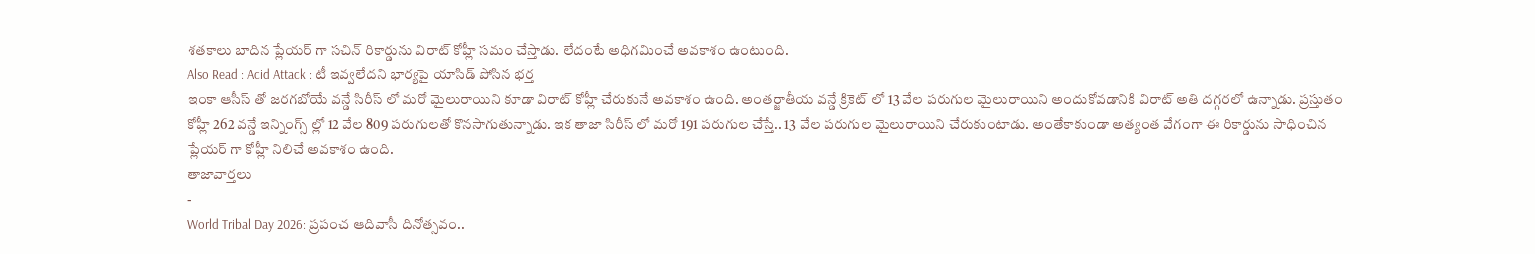శతకాలు బాదిన ప్లేయర్ గా సచిన్ రికార్డును విరాట్ కోహ్లీ సమం చేస్తాడు. లేదంటే అధిగమించే అవకాశం ఉంటుంది.
Also Read : Acid Attack : టీ ఇవ్వలేదని భార్యపై యాసిడ్ పోసిన భర్త
ఇంకా ఆసీస్ తో జరగబోయే వన్డే సిరీస్ లో మరో మైలురాయిని కూడా విరాట్ కోహ్లీ చేరుకునే అవకాశం ఉంది. అంతర్జాతీయ వన్డే క్రికెట్ లో 13 వేల పరుగుల మైలురాయిని అందుకోవడానికి విరాట్ అతి దగ్గరలో ఉన్నాడు. ప్రస్తుతం కోహ్లీ 262 వన్డే ఇన్నింగ్స్ ల్లో 12 వేల 809 పరుగులతో కొనసాగుతున్నాడు. ఇక తాజా సిరీస్ లో మరో 191 పరుగుల చేస్తే.. 13 వేల పరుగుల మైలురాయిని చేరుకుంటాడు. అంతేకాకుండా అత్యంత వేగంగా ఈ రికార్డును సాధించిన ప్లేయర్ గా కోహ్లీ నిలిచే అవకాశం ఉంది.
తాజావార్తలు
-
World Tribal Day 2026: ప్రపంచ ఆదివాసీ దినోత్సవం..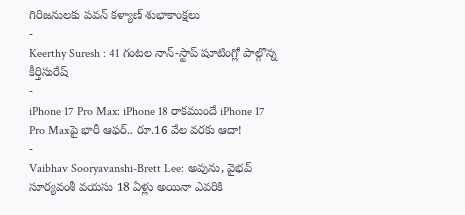గిరిజనులకు పవన్ కళ్యాణ్ శుభాకాంక్షలు
-
Keerthy Suresh : 41 గంటల నాన్-స్టాప్ షూటింగ్లో పాల్గొన్న కీర్తిసురేష్
-
iPhone 17 Pro Max: iPhone 18 రాకముందే iPhone 17 Pro Maxపై భారీ ఆఫర్.. రూ.16 వేల వరకు ఆదా!
-
Vaibhav Sooryavanshi-Brett Lee: అవును, వైభవ్ సూర్యవంశీ వయసు 18 ఏళ్లు అయినా ఎవరికి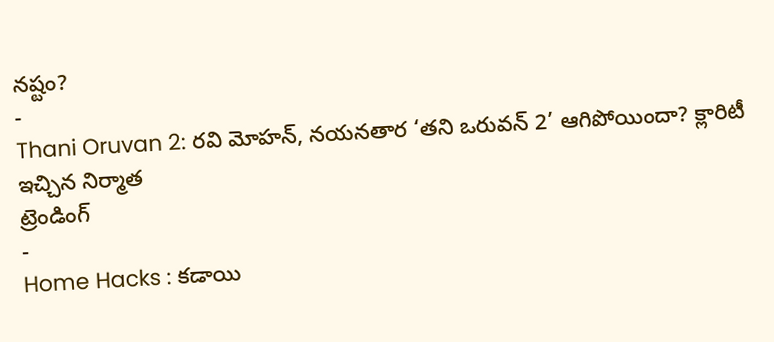నష్టం?
-
Thani Oruvan 2: రవి మోహన్, నయనతార ‘తని ఒరువన్ 2’ ఆగిపోయిందా? క్లారిటీ ఇచ్చిన నిర్మాత
ట్రెండింగ్
-
Home Hacks : కడాయి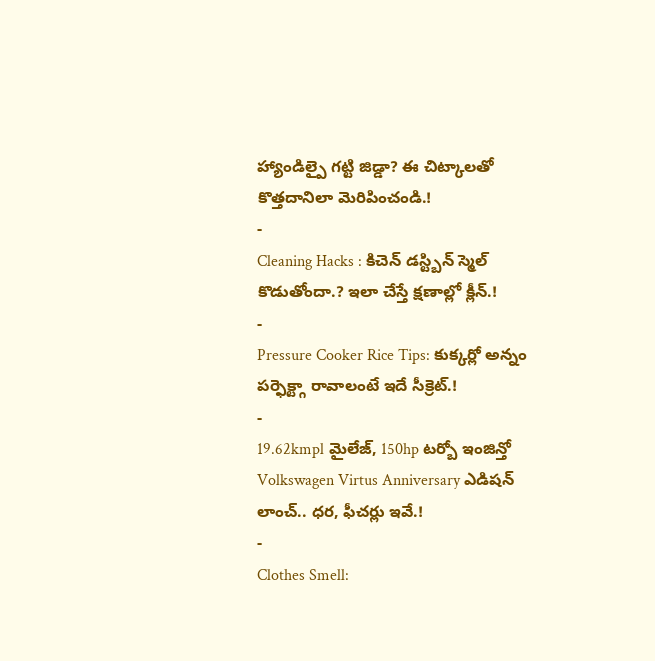హ్యాండిల్పై గట్టి జిడ్డా? ఈ చిట్కాలతో కొత్తదానిలా మెరిపించండి.!
-
Cleaning Hacks : కిచెన్ డస్ట్బిన్ స్మెల్ కొడుతోందా.? ఇలా చేస్తే క్షణాల్లో క్లీన్.!
-
Pressure Cooker Rice Tips: కుక్కర్లో అన్నం పర్ఫెక్ట్గా రావాలంటే ఇదే సీక్రెట్.!
-
19.62kmpl మైలేజ్, 150hp టర్బో ఇంజిన్తో Volkswagen Virtus Anniversary ఎడిషన్ లాంచ్.. ధర, ఫీచర్లు ఇవే.!
-
Clothes Smell: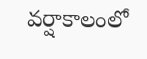వర్షాకాలంలో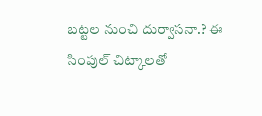బట్టల నుంచి దుర్వాసనా.? ఈ సింపుల్ చిట్కాలతో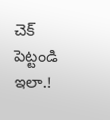చెక్ పెట్టండి ఇలా.!